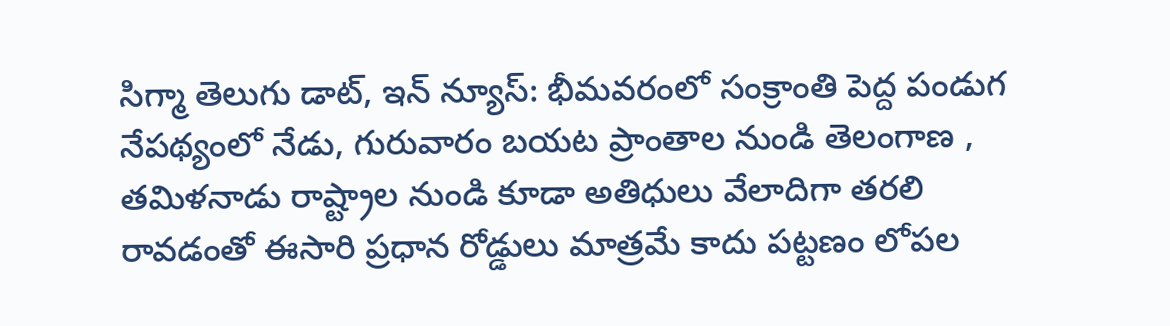సిగ్మా తెలుగు డాట్, ఇన్ న్యూస్: భీమవరంలో సంక్రాంతి పెద్ద పండుగ నేపథ్యంలో నేడు, గురువారం బయట ప్రాంతాల నుండి తెలంగాణ , తమిళనాడు రాష్ట్రాల నుండి కూడా అతిధులు వేలాదిగా తరలి రావడంతో ఈసారి ప్రధాన రోడ్డులు మాత్రమే కాదు పట్టణం లోపల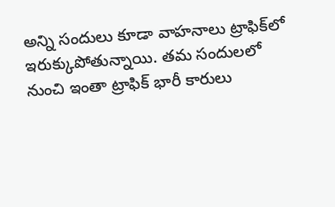అన్ని సందులు కూడా వాహనాలు ట్రాఫిక్‌లో ఇరుక్కుపోతున్నాయి. తమ సందులలో నుంచి ఇంతా ట్రాఫిక్ భారీ కారులు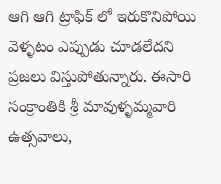ఆగి ఆగి ట్రాఫిక్ లో ఇరుకొనిపోయి వెళ్ళటం ఎప్పుడు చూడలేదని ప్రజలు విస్తుపోతున్నారు. ఈసారి సంక్రాంతికి శ్రీ మావుళ్ళమ్మవారి ఉత్సవాలు,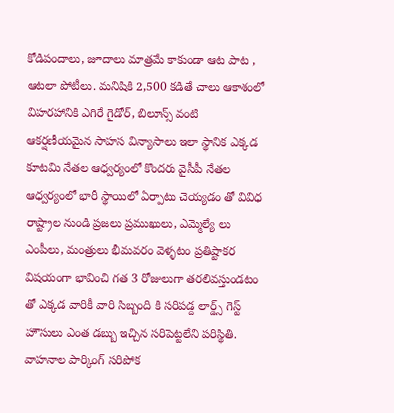కోడిపందాలు, జూదాలు మాత్రమే కాకుండా ఆట పాట , ఆటలా పోటీలు. మనిషికి 2,500 కడితే చాలు ఆకాశంలో విహరహానికి ఎగిరే గైడోర్, బిలూన్స్ వంటి ఆకర్షణీయమైన సాహస విన్యాసాలు ఇలా స్థానిక ఎక్కడ కూటమి నేతల ఆధ్వర్యంలో కొందరు వైసీపీ నేతల ఆధ్వర్యంలో భారీ స్థాయిలో ఏర్పాటు చెయ్యడం తో వివిధ రాష్ట్రాల నుండి ప్రజలు ప్రముఖులు, ఎమ్మెల్యే లు ఎంపీలు, మంత్రులు భీమవరం వెళ్ళటం ప్రతిష్టాకర విషయంగా భావించి గత 3 రోజులుగా తరలివస్తుండటం తో ఎక్కడ వారికీ వారి సిబ్బంది కి సరిపడ్ద లార్డ్స్ గెస్ట్ హౌసులు ఎంత డబ్బు ఇచ్చిన సరిపెట్టలేని పరిస్థితి. వాహనాల పార్కింగ్ సరిపోక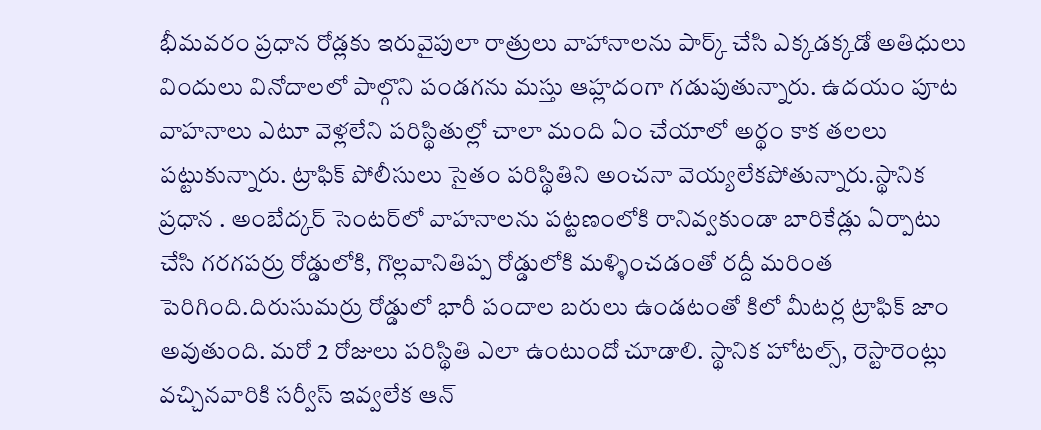భీమవరం ప్రధాన రోడ్లకు ఇరువైపులా రాత్రులు వాహానాలను పార్క్ చేసి ఎక్కడక్కడో అతిధులు విందులు వినోదాలలో పాల్గొని పండగను మస్తు ఆహ్లదంగా గడుపుతున్నారు. ఉదయం పూట వాహనాలు ఎటూ వెళ్లలేని పరిస్థితుల్లో చాలా మంది ఏం చేయాలో అర్థం కాక తలలు పట్టుకున్నారు. ట్రాఫిక్‌ పోలీసులు సైతం పరిస్థితిని అంచనా వెయ్యలేకపోతున్నారు.స్థానిక ప్రధాన . అంబేద్కర్‌ సెంటర్‌లో వాహనాలను పట్టణంలోకి రానివ్వకుండా బారికేడ్లు ఏర్పాటు చేసి గరగపర్రు రోడ్డులోకి, గొల్లవానితిప్ప రోడ్డులోకి మళ్ళించడంతో రద్దీ మరింత పెరిగింది.దిరుసుమర్రు రోడ్డులో భారీ పందాల బరులు ఉండటంతో కిలో మీటర్ల ట్రాఫిక్ జాం అవుతుంది. మరో 2 రోజులు పరిస్థితి ఎలా ఉంటుందో చూడాలి. స్థానిక హోటల్స్, రెస్టారెంట్లు వచ్చినవారికి సర్వీస్ ఇవ్వలేక ఆన్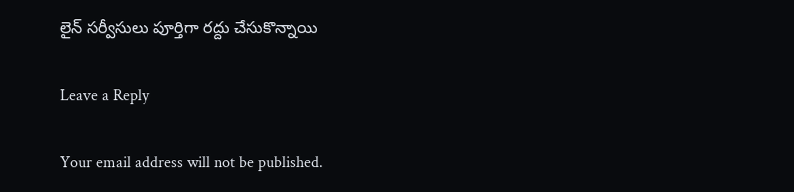లైన్ సర్వీసులు పూర్తిగా రద్దు చేసుకొన్నాయి

Leave a Reply

Your email address will not be published.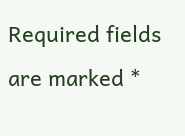Required fields are marked *